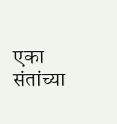एका संतांच्या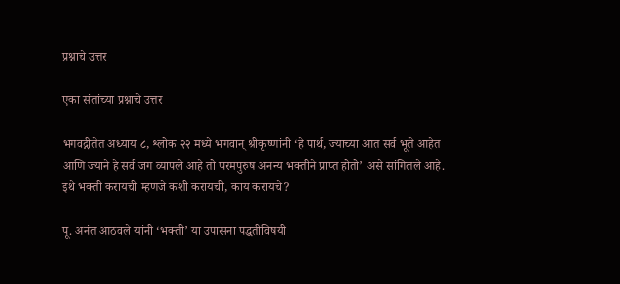प्रश्नाचे उत्तर

एका संतांच्या प्रश्नाचे उत्तर

भगवद्गीतेत अध्याय ८, श्लोक २२ मध्ये भगवान् श्रीकृष्णांनी ‘हे पार्थ, ज्याच्या आत सर्व भूते आहेत आणि ज्याने हे सर्व जग व्यापले आहे तो परमपुरुष अनन्य भक्तीने प्राप्त होतो’ असे सांगितले आहे. इथे भक्ती करायची म्हणजे कशी करायची, काय करायचे?

पू. अनंत आठवले यांनी ‘भक्ती’ या उपासना पद्धतीविषयी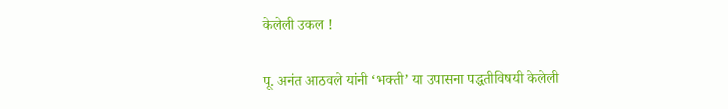केलेली उकल !

पू. अनंत आठवले यांनी ‘भक्ती’ या उपासना पद्धतीविषयी केलेली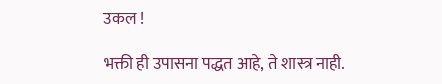उकल !

भक्ती ही उपासना पद्धत आहे, ते शास्त्र नाही.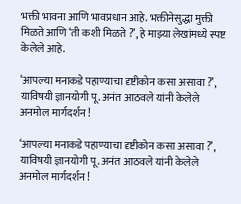भक्ती भावना आणि भावप्रधान आहे. भक्तीनेसुद्धा मुक्ती मिळते आणि ‘ती कशी मिळते ?’, हे माझ्या लेखांमध्ये स्पष्ट केलेले आहे.

‘आपल्या मनाकडे पहाण्याचा दृष्टीकोन कसा असावा ?’, याविषयी ज्ञानयोगी पू. अनंत आठवले यांनी केलेले अनमोल मार्गदर्शन !

‘आपल्या मनाकडे पहाण्याचा दृष्टीकोन कसा असावा ?’, याविषयी ज्ञानयोगी पू. अनंत आठवले यांनी केलेले अनमोल मार्गदर्शन !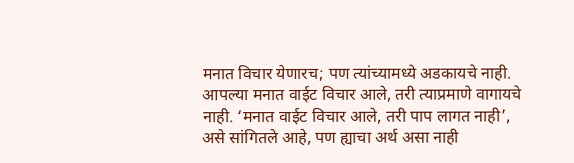मनात विचार येणारच; पण त्यांच्यामध्ये अडकायचे नाही. आपल्या मनात वाईट विचार आले, तरी त्याप्रमाणे वागायचे नाही. ‘मनात वाईट विचार आले, तरी पाप लागत नाही’, असे सांगितले आहे, पण ह्याचा अर्थ असा नाही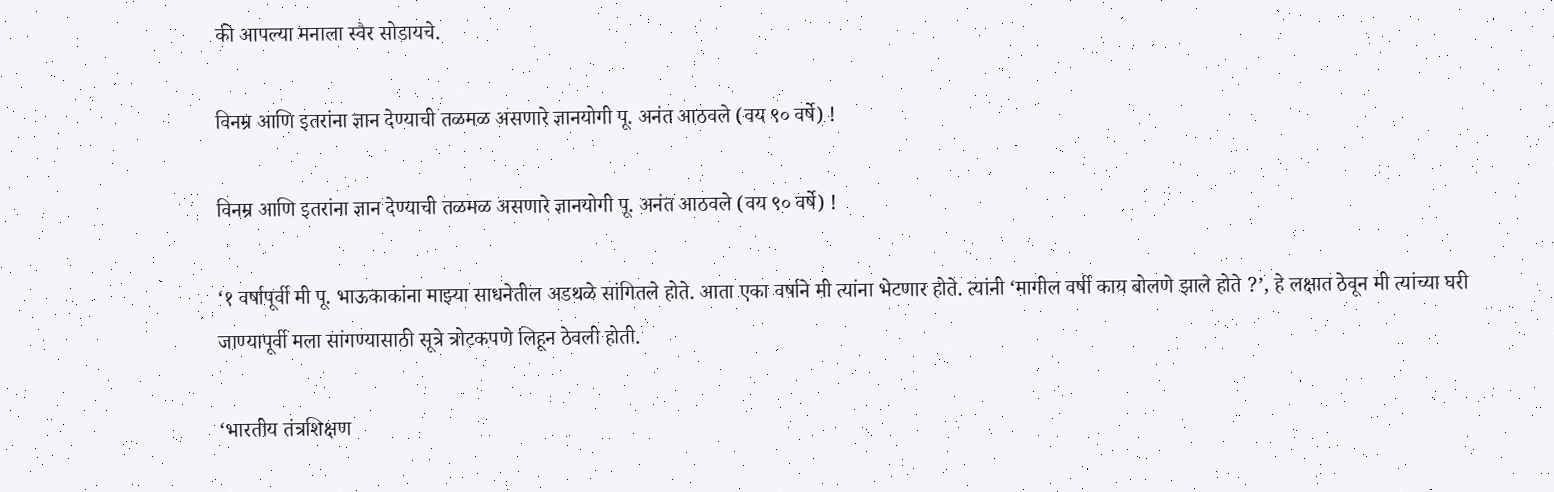की आपल्या मनाला स्वैर सोडायचे.

विनम्र आणि इतरांना ज्ञान देण्याची तळमळ असणारे ज्ञानयोगी पू. अनंत आठवले (वय ९० वर्षे) !

विनम्र आणि इतरांना ज्ञान देण्याची तळमळ असणारे ज्ञानयोगी पू. अनंत आठवले (वय ९० वर्षे) !

‘१ वर्षापूर्वी मी पू. भाऊकाकांना माझ्या साधनेतील अडथळे सांगितले होते. आता एका वर्षाने मी त्यांना भेटणार होते. त्यांनी ‘मागील वर्षी काय बोलणे झाले होते ?’, हे लक्षात ठेवून मी त्यांच्या घरी जाण्यापूर्वी मला सांगण्यासाठी सूत्रे त्रोटकपणे लिहून ठेवली होती.

‘भारतीय तंत्रशिक्षण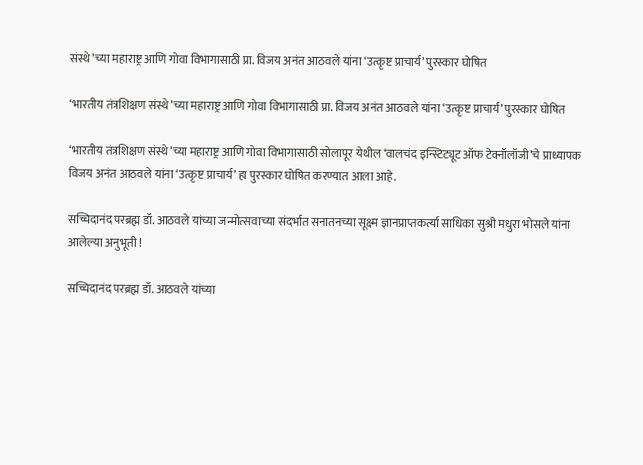संस्थे’च्या महाराष्ट्र आणि गोवा विभागासाठी प्रा. विजय अनंत आठवले यांना ‘उत्कृष्ट प्राचार्य’ पुरस्कार घोषित

‘भारतीय तंत्रशिक्षण संस्थे’च्या महाराष्ट्र आणि गोवा विभागासाठी प्रा. विजय अनंत आठवले यांना ‘उत्कृष्ट प्राचार्य’ पुरस्कार घोषित

‘भारतीय तंत्रशिक्षण संस्थे’च्या महाराष्ट्र आणि गोवा विभागासाठी सोलापूर येथील ‘वालचंद इन्स्टिट्यूट ऑफ टेक्नॉलॉजी’चे प्राध्यापक विजय अनंत आठवले यांना ‘उत्कृष्ट प्राचार्य’ हा पुरस्कार घोषित करण्यात आला आहे.

सच्चिदानंद परब्रह्म डॉ. आठवले यांच्या जन्मोत्सवाच्या संदर्भात सनातनच्या सूक्ष्म ज्ञानप्राप्तकर्त्या साधिका सुश्री मधुरा भोसले यांना आलेल्या अनुभूती !

सच्चिदानंद परब्रह्म डॉ. आठवले यांच्या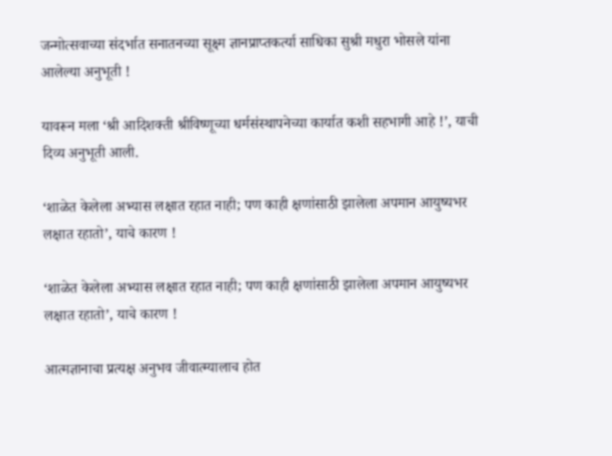जन्मोत्सवाच्या संदर्भात सनातनच्या सूक्ष्म ज्ञानप्राप्तकर्त्या साधिका सुश्री मधुरा भोसले यांना आलेल्या अनुभूती !

यावरून मला ‘श्री आदिशक्ती श्रीविष्णूच्या धर्मसंस्थापनेच्या कार्यात कशी सहभागी आहे !’, याची दिव्य अनुभूती आली.

‘शाळेत केलेला अभ्यास लक्षात रहात नाही; पण काही क्षणांसाठी झालेला अपमान आयुष्यभर लक्षात रहातो’, याचे कारण !

‘शाळेत केलेला अभ्यास लक्षात रहात नाही; पण काही क्षणांसाठी झालेला अपमान आयुष्यभर लक्षात रहातो’, याचे कारण !

आत्मज्ञानाचा प्रत्यक्ष अनुभव जीवात्म्यालाच होत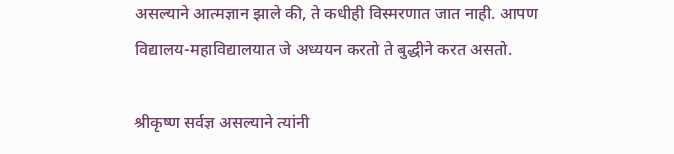असल्याने आत्मज्ञान झाले की, ते कधीही विस्मरणात जात नाही. आपण विद्यालय-महाविद्यालयात जे अध्ययन करतो ते बुद्धीने करत असतो.

श्रीकृष्ण सर्वज्ञ असल्याने त्यांनी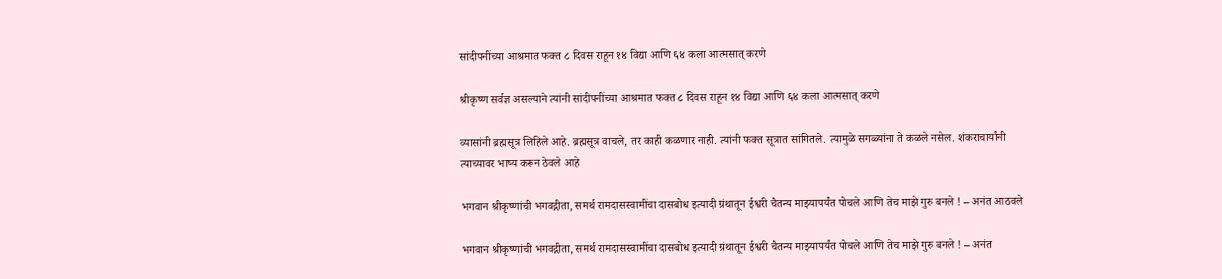सांदीपनींच्या आश्रमात फक्त ८ दिवस राहून १४ विद्या आणि ६४ कला आत्मसात् करणे

श्रीकृष्ण सर्वज्ञ असल्याने त्यांनी सांदीपनींच्या आश्रमात फक्त ८ दिवस राहून १४ विद्या आणि ६४ कला आत्मसात् करणे

व्यासांनी ब्रह्मसूत्र लिहिले आहे. ब्रह्मसूत्र वाचले, तर काही कळणार नाही. त्यांनी फक्त सूत्रात सांगितले. त्यामुळे सगळ्यांना ते कळले नसेल. शंकराचार्यांनी त्याच्यावर भाष्य करून ठेवले आहे

भगवान श्रीकृष्णांची भगवद्गीता, समर्थ रामदासस्वामींचा दासबोध इत्यादी ग्रंथातून ईश्वरी चैतन्य माझ्यापर्यंत पोचले आणि तेच माझे गुरु बनले ! – अनंत आठवले

भगवान श्रीकृष्णांची भगवद्गीता, समर्थ रामदासस्वामींचा दासबोध इत्यादी ग्रंथातून ईश्वरी चैतन्य माझ्यापर्यंत पोचले आणि तेच माझे गुरु बनले ! – अनंत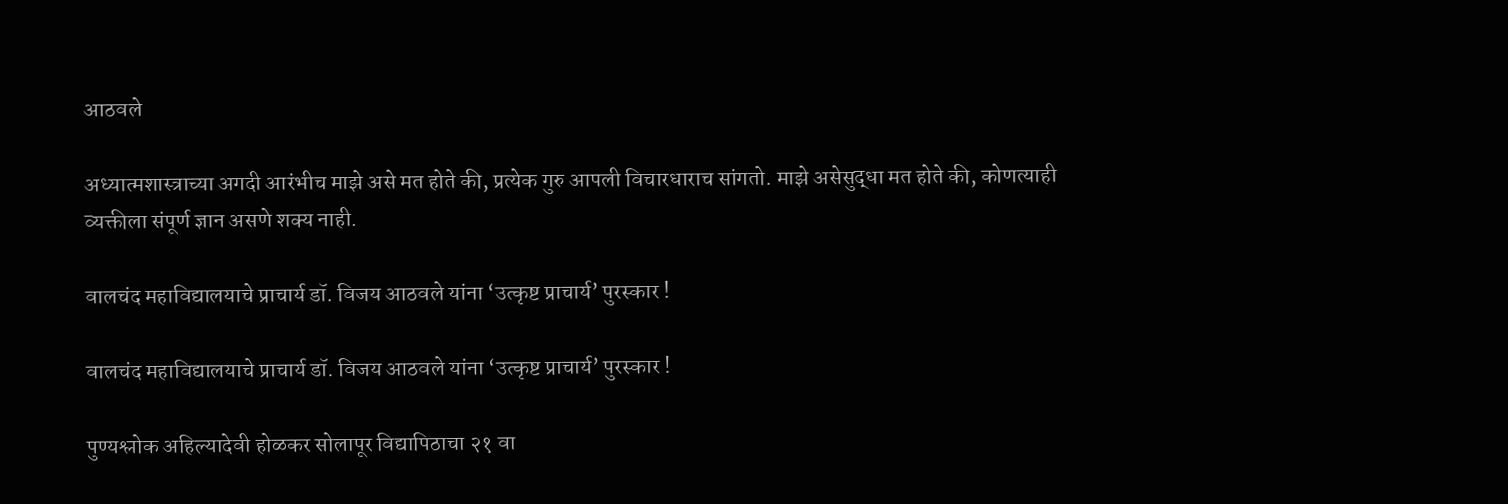आठवले

अध्यात्मशास्त्राच्या अगदी आरंभीच माझे असे मत होते की, प्रत्येक गुरु आपली विचारधाराच सांगतो. माझे असेसुद्धा मत होते की, कोणत्याही व्यक्तीला संपूर्ण ज्ञान असणे शक्य नाही.

वालचंद महाविद्यालयाचे प्राचार्य डॉ. विजय आठवले यांना ‘उत्कृष्ट प्राचार्य’ पुरस्कार !

वालचंद महाविद्यालयाचे प्राचार्य डॉ. विजय आठवले यांना ‘उत्कृष्ट प्राचार्य’ पुरस्कार !

पुण्यश्लोक अहिल्यादेवी होळकर सोलापूर विद्यापिठाचा २१ वा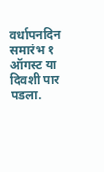वर्धापनदिन समारंभ १ ऑगस्ट या दिवशी पार पडला.